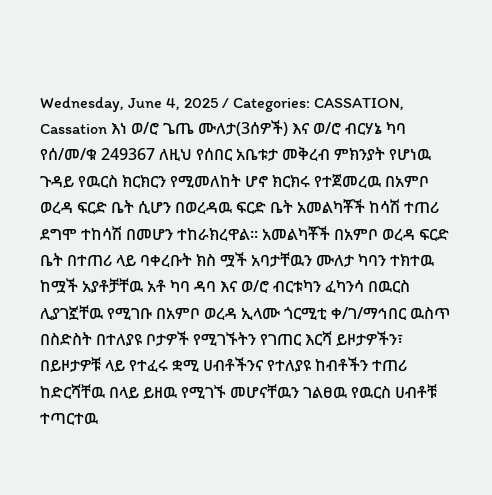Wednesday, June 4, 2025 / Categories: CASSATION, Cassation እነ ወ/ሮ ጌጤ ሙለታ(3ሰዎች) እና ወ/ሮ ብርሃኔ ካባ የሰ/መ/ቁ 249367 ለዚህ የሰበር አቤቱታ መቅረብ ምክንያት የሆነዉ ጉዳይ የዉርስ ክርክርን የሚመለከት ሆኖ ክርክሩ የተጀመረዉ በአምቦ ወረዳ ፍርድ ቤት ሲሆን በወረዳዉ ፍርድ ቤት አመልካቾች ከሳሽ ተጠሪ ደግሞ ተከሳሽ በመሆን ተከራክረዋል፡፡ አመልካቾች በአምቦ ወረዳ ፍርድ ቤት በተጠሪ ላይ ባቀረቡት ክስ ሟች አባታቸዉን ሙለታ ካባን ተክተዉ ከሟች አያቶቻቸዉ አቶ ካባ ዳባ እና ወ/ሮ ብርቱካን ፈካንሳ በዉርስ ሊያገኟቸዉ የሚገቡ በአምቦ ወረዳ ኢላሙ ጎርሚቲ ቀ/ገ/ማኅበር ዉስጥ በስድስት በተለያዩ ቦታዎች የሚገኙትን የገጠር እርሻ ይዞታዎችን፣ በይዞታዎቹ ላይ የተፈሩ ቋሚ ሀብቶችንና የተለያዩ ከብቶችን ተጠሪ ከድርሻቸዉ በላይ ይዘዉ የሚገኙ መሆናቸዉን ገልፀዉ የዉርስ ሀብቶቹ ተጣርተዉ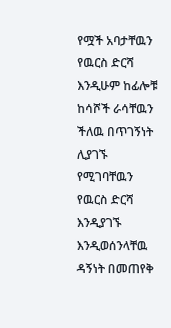የሟች አባታቸዉን የዉርስ ድርሻ እንዲሁም ከፊሎቹ ከሳሾች ራሳቸዉን ችለዉ በጥገኝነት ሊያገኙ የሚገባቸዉን የዉርስ ድርሻ እንዲያገኙ እንዲወሰንላቸዉ ዳኝነት በመጠየቅ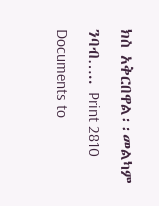ክስ አቅርበዋል፡፡መልካም ንባብ….. Print 2810 Documents to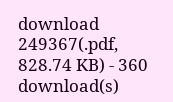download 249367(.pdf, 828.74 KB) - 360 download(s)